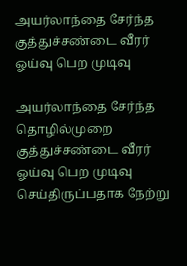அயர்லாந்தை சேர்ந்த குத்துச்சண்டை வீரர் ஓய்வு பெற முடிவு

அயர்லாந்தை சேர்ந்த தொழில்முறை குத்துச்சண்டை வீரர் ஓய்வு பெற முடிவு செய்திருப்பதாக நேற்று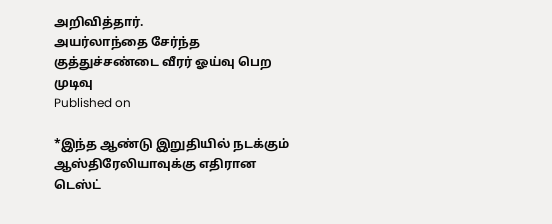அறிவித்தார்.
அயர்லாந்தை சேர்ந்த குத்துச்சண்டை வீரர் ஓய்வு பெற முடிவு
Published on

*இந்த ஆண்டு இறுதியில் நடக்கும் ஆஸ்திரேலியாவுக்கு எதிரான டெஸ்ட்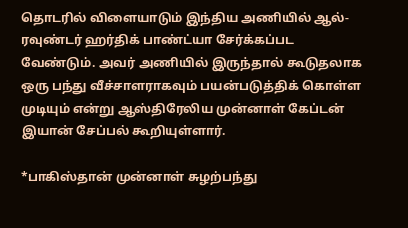தொடரில் விளையாடும் இந்திய அணியில் ஆல்-ரவுண்டர் ஹர்திக் பாண்ட்யா சேர்க்கப்பட வேண்டும். அவர் அணியில் இருந்தால் கூடுதலாக ஒரு பந்து வீச்சாளராகவும் பயன்படுத்திக் கொள்ள முடியும் என்று ஆஸ்திரேலிய முன்னாள் கேப்டன் இயான் சேப்பல் கூறியுள்ளார்.

*பாகிஸ்தான் முன்னாள் சுழற்பந்து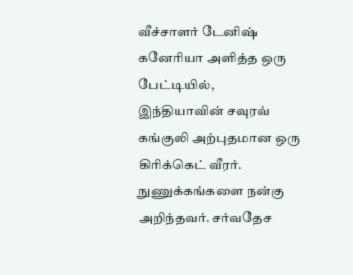வீச்சாளர் டேனிஷ் கனேரியா அளித்த ஒரு பேட்டியில், இந்தியாவின் சவுரவ் கங்குலி அற்புதமான ஒரு கிரிக்கெட் வீரர். நுணுக்கங்களை நன்கு அறிந்தவர். சர்வதேச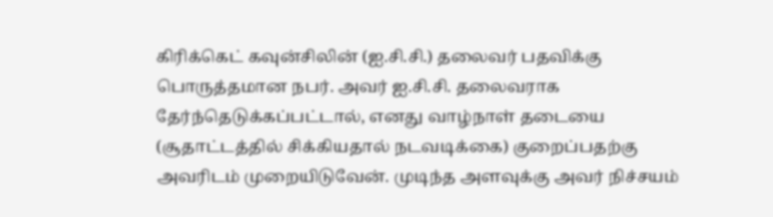கிரிக்கெட் கவுன்சிலின் (ஐ.சி.சி.) தலைவர் பதவிக்கு பொருத்தமான நபர். அவர் ஐ.சி.சி. தலைவராக தேர்ந்தெடுக்கப்பட்டால், எனது வாழ்நாள் தடையை (சூதாட்டத்தில் சிக்கியதால் நடவடிக்கை) குறைப்பதற்கு அவரிடம் முறையிடுவேன். முடிந்த அளவுக்கு அவர் நிச்சயம்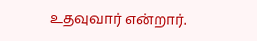உதவுவார் என்றார்.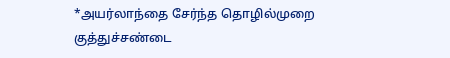*அயர்லாந்தை சேர்ந்த தொழில்முறை குத்துச்சண்டை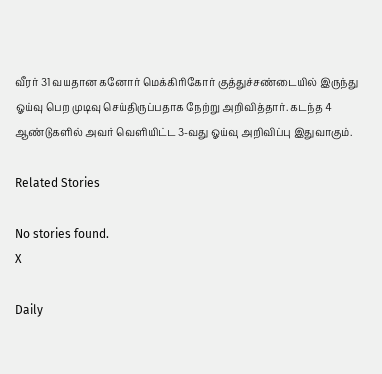வீரர் 31 வயதான கனோர் மெக்கிரிகோர் குத்துச்சண்டையில் இருந்து ஓய்வு பெற முடிவு செய்திருப்பதாக நேற்று அறிவித்தார். கடந்த 4 ஆண்டுகளில் அவர் வெளியிட்ட 3-வது ஓய்வு அறிவிப்பு இதுவாகும்.

Related Stories

No stories found.
X

Daily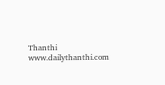Thanthi
www.dailythanthi.com